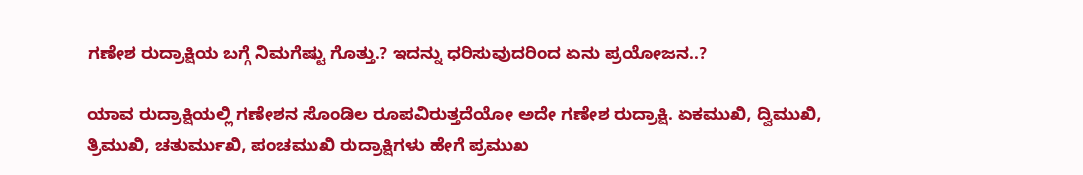ಗಣೇಶ ರುದ್ರಾಕ್ಷಿಯ ಬಗ್ಗೆ ನಿಮಗೆಷ್ಟು ಗೊತ್ತು.? ಇದನ್ನು ಧರಿಸುವುದರಿಂದ ಏನು ಪ್ರಯೋಜನ..?

ಯಾವ ರುದ್ರಾಕ್ಷಿಯಲ್ಲಿ ಗಣೇಶನ ಸೊಂಡಿಲ ರೂಪವಿರುತ್ತದೆಯೋ ಅದೇ ಗಣೇಶ ರುದ್ರಾಕ್ಷಿ. ಏಕಮುಖಿ, ದ್ವಿಮುಖಿ, ತ್ರಿಮುಖಿ, ಚತುರ್ಮುಖಿ, ಪಂಚಮುಖಿ ರುದ್ರಾಕ್ಷಿಗಳು ಹೇಗೆ ಪ್ರಮುಖ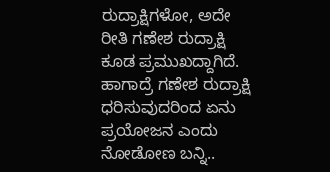ರುದ್ರಾಕ್ಷಿಗಳೋ, ಅದೇ ರೀತಿ ಗಣೇಶ ರುದ್ರಾಕ್ಷಿ ಕೂಡ ಪ್ರಮುಖದ್ದಾಗಿದೆ. ಹಾಗಾದ್ರೆ ಗಣೇಶ ರುದ್ರಾಕ್ಷಿ ಧರಿಸುವುದರಿಂದ ಏನು ಪ್ರಯೋಜನ ಎಂದು ನೋಡೋಣ ಬನ್ನಿ..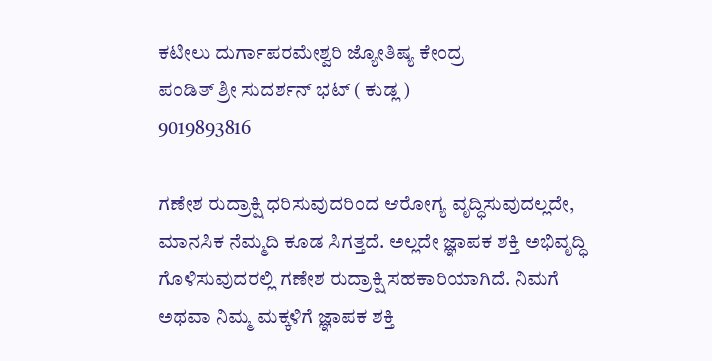ಕಟೀಲು ದುರ್ಗಾಪರಮೇಶ್ವರಿ ಜ್ಯೋತಿಷ್ಯ ಕೇಂದ್ರ
ಪಂಡಿತ್ ಶ್ರೀ ಸುದರ್ಶನ್ ಭಟ್ ( ಕುಡ್ಲ )
9019893816

ಗಣೇಶ ರುದ್ರಾಕ್ಷಿ ಧರಿಸುವುದರಿಂದ ಆರೋಗ್ಯ ವೃದ್ಧಿಸುವುದಲ್ಲದೇ, ಮಾನಸಿಕ ನೆಮ್ಮದಿ ಕೂಡ ಸಿಗತ್ತದೆ. ಅಲ್ಲದೇ ಜ್ಞಾಪಕ ಶಕ್ತಿ ಅಭಿವೃದ್ಧಿ ಗೊಳಿಸುವುದರಲ್ಲಿ ಗಣೇಶ ರುದ್ರಾಕ್ಷಿ ಸಹಕಾರಿಯಾಗಿದೆ. ನಿಮಗೆ ಅಥವಾ ನಿಮ್ಮ ಮಕ್ಕಳಿಗೆ ಜ್ಞಾಪಕ ಶಕ್ತಿ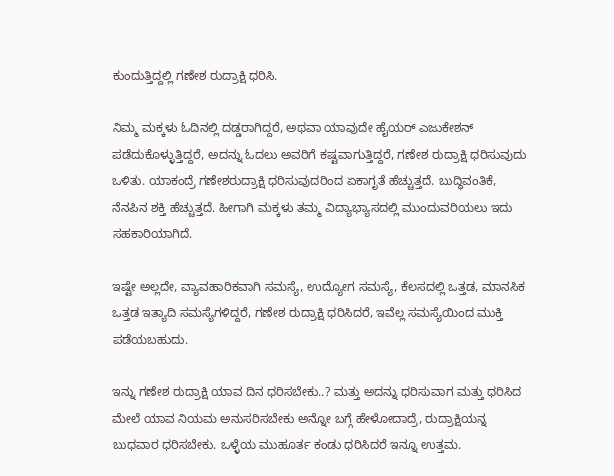ಕುಂದುತ್ತಿದ್ದಲ್ಲಿ ಗಣೇಶ ರುದ್ರಾಕ್ಷಿ ಧರಿಸಿ.

ನಿಮ್ಮ ಮಕ್ಕಳು ಓದಿನಲ್ಲಿ ದಡ್ಡರಾಗಿದ್ದರೆ, ಅಥವಾ ಯಾವುದೇ ಹೈಯರ್ ಎಜುಕೇಶನ್ ಪಡೆದುಕೊಳ್ಳುತ್ತಿದ್ದರೆ, ಅದನ್ನು ಓದಲು ಅವರಿಗೆ ಕಷ್ಟವಾಗುತ್ತಿದ್ದರೆ, ಗಣೇಶ ರುದ್ರಾಕ್ಷಿ ಧರಿಸುವುದು ಒಳಿತು. ಯಾಕಂದ್ರೆ ಗಣೇಶರುದ್ರಾಕ್ಷಿ ಧರಿಸುವುದರಿಂದ ಏಕಾಗೃತೆ ಹೆಚ್ಚುತ್ತದೆ. ಬುದ್ಧಿವಂತಿಕೆ, ನೆನಪಿನ ಶಕ್ತಿ ಹೆಚ್ಚುತ್ತದೆ. ಹೀಗಾಗಿ ಮಕ್ಕಳು ತಮ್ಮ ವಿದ್ಯಾಭ್ಯಾಸದಲ್ಲಿ ಮುಂದುವರಿಯಲು ಇದು ಸಹಕಾರಿಯಾಗಿದೆ.

ಇಷ್ಟೇ ಅಲ್ಲದೇ, ವ್ಯಾವಹಾರಿಕವಾಗಿ ಸಮಸ್ಯೆ, ಉದ್ಯೋಗ ಸಮಸ್ಯೆ, ಕೆಲಸದಲ್ಲಿ ಒತ್ತಡ, ಮಾನಸಿಕ ಒತ್ತಡ ಇತ್ಯಾದಿ ಸಮಸ್ಯೆಗಳಿದ್ದರೆ, ಗಣೇಶ ರುದ್ರಾಕ್ಷಿ ಧರಿಸಿದರೆ, ಇವೆಲ್ಲ ಸಮಸ್ಯೆಯಿಂದ ಮುಕ್ತಿ ಪಡೆಯಬಹುದು.

ಇನ್ನು ಗಣೇಶ ರುದ್ರಾಕ್ಷಿ ಯಾವ ದಿನ ಧರಿಸಬೇಕು..? ಮತ್ತು ಅದನ್ನು ಧರಿಸುವಾಗ ಮತ್ತು ಧರಿಸಿದ ಮೇಲೆ ಯಾವ ನಿಯಮ ಅನುಸರಿಸಬೇಕು ಅನ್ನೋ ಬಗ್ಗೆ ಹೇಳೋದಾದ್ರೆ, ರುದ್ರಾಕ್ಷಿಯನ್ನ ಬುಧವಾರ ಧರಿಸಬೇಕು. ಒಳ್ಳೆಯ ಮುಹೂರ್ತ ಕಂಡು ಧರಿಸಿದರೆ ಇನ್ನೂ ಉತ್ತಮ.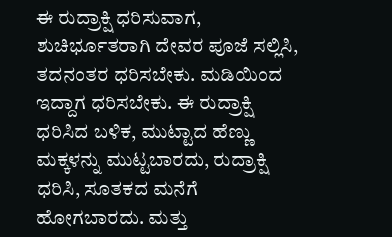ಈ ರುದ್ರಾಕ್ಷಿ ಧರಿಸುವಾಗ, ಶುಚಿರ್ಭೂತರಾಗಿ ದೇವರ ಪೂಜೆ ಸಲ್ಲಿಸಿ, ತದನಂತರ ಧರಿಸಬೇಕು. ಮಡಿಯಿಂದ ಇದ್ದಾಗ ಧರಿಸಬೇಕು. ಈ ರುದ್ರಾಕ್ಷಿ ಧರಿಸಿದ ಬಳಿಕ, ಮುಟ್ಟಾದ ಹೆಣ್ಣು ಮಕ್ಕಳನ್ನು ಮುಟ್ಟಬಾರದು, ರುದ್ರಾಕ್ಷಿ ಧರಿಸಿ, ಸೂತಕದ ಮನೆಗೆ ಹೋಗಬಾರದು. ಮತ್ತು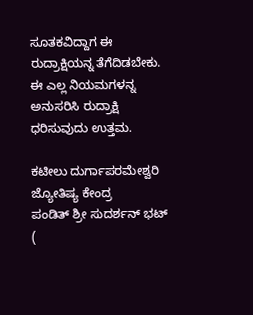ಸೂತಕವಿದ್ದಾಗ ಈ ರುದ್ರಾಕ್ಷಿಯನ್ನ ತೆಗೆದಿಡಬೇಕು. ಈ ಎಲ್ಲ ನಿಯಮಗಳನ್ನ ಅನುಸರಿಸಿ ರುದ್ರಾಕ್ಷಿ ಧರಿಸುವುದು ಉತ್ತಮ.

ಕಟೀಲು ದುರ್ಗಾಪರಮೇಶ್ವರಿ ಜ್ಯೋತಿಷ್ಯ ಕೇಂದ್ರ
ಪಂಡಿತ್ ಶ್ರೀ ಸುದರ್ಶನ್ ಭಟ್ (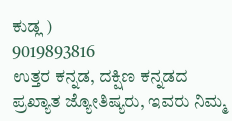ಕುಡ್ಲ )
9019893816
ಉತ್ತರ ಕನ್ನಡ, ದಕ್ಷಿಣ ಕನ್ನಡದ ಪ್ರಖ್ಯಾತ ಜ್ಯೋತಿಷ್ಯರು, ಇವರು ನಿಮ್ಮ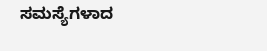ಸಮಸ್ಯೆಗಳಾದ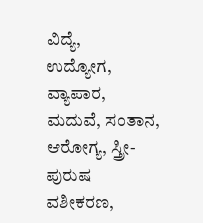ವಿದ್ಯೆ,
ಉದ್ಯೋಗ, ವ್ಯಾಪಾರ, ಮದುವೆ, ಸಂತಾನ, ಆರೋಗ್ಯ, ಸ್ತ್ರೀ-ಪುರುಷ ವಶೀಕರಣ,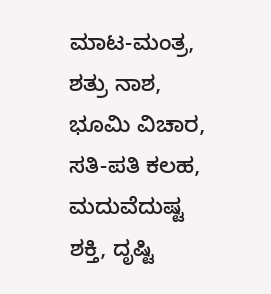ಮಾಟ-ಮಂತ್ರ,
ಶತ್ರು ನಾಶ, ಭೂಮಿ ವಿಚಾರ, ಸತಿ-ಪತಿ ಕಲಹ, ಮದುವೆದುಷ್ಟ ಶಕ್ತಿ, ದೃಷ್ಟಿ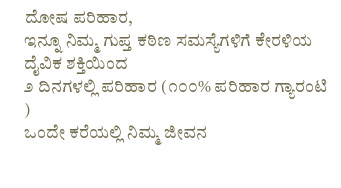ದೋಷ ಪರಿಹಾರ,
ಇನ್ನೂ ನಿಮ್ಮ ಗುಪ್ತ ಕಠಿಣ ಸಮಸ್ಯೆಗಳಿಗೆ ಕೇರಳಿಯ ದೈವಿಕ ಶಕ್ತಿಯಿಂದ
೨ ದಿನಗಳಲ್ಲಿ ಪರಿಹಾರ (೧೦೦% ಪರಿಹಾರ ಗ್ಯಾರಂಟಿ )
ಒಂದೇ ಕರೆಯಲ್ಲಿ ನಿಮ್ಮ ಜೀವನ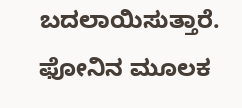ಬದಲಾಯಿಸುತ್ತಾರೆ.
ಫೋನಿನ ಮೂಲಕ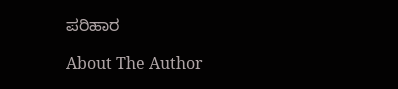ಪರಿಹಾರ

About The Author